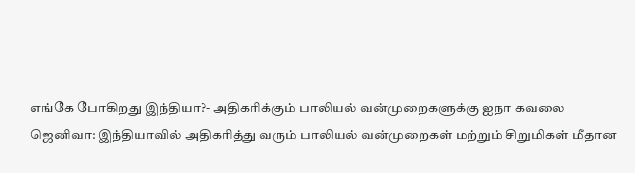எங்கே போகிறது இந்தியா?- அதிகரிக்கும் பாலியல் வன்முறைகளுக்கு ஐநா கவலை
ஜெனிவா: இந்தியாவில் அதிகரித்து வரும் பாலியல் வன்முறைகள் மற்றும் சிறுமிகள் மீதான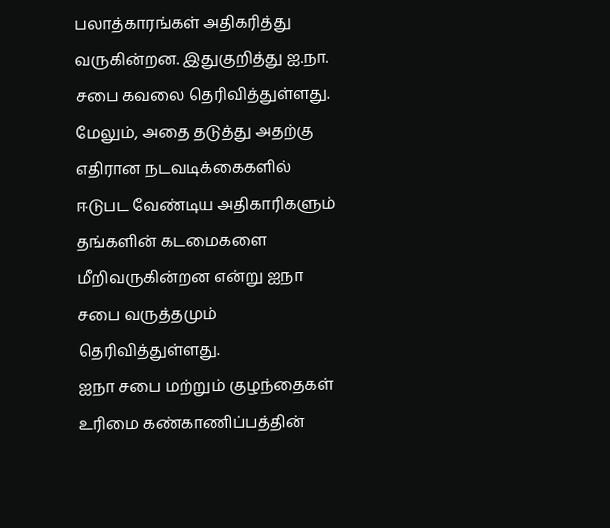பலாத்காரங்கள் அதிகரித்து வருகின்றன. இதுகுறித்து ஐ.நா. சபை கவலை தெரிவித்துள்ளது.
மேலும், அதை தடுத்து அதற்கு எதிரான நடவடிக்கைகளில் ஈடுபட வேண்டிய அதிகாரிகளும் தங்களின் கடமைகளை மீறிவருகின்றன என்று ஐநா சபை வருத்தமும் தெரிவித்துள்ளது.
ஐநா சபை மற்றும் குழந்தைகள் உரிமை கண்காணிப்பத்தின்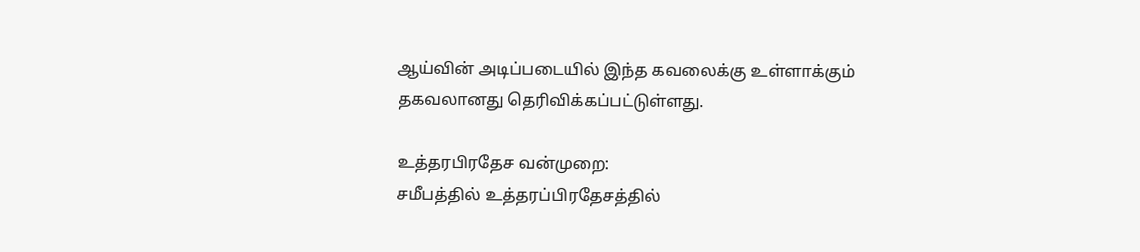ஆய்வின் அடிப்படையில் இந்த கவலைக்கு உள்ளாக்கும் தகவலானது தெரிவிக்கப்பட்டுள்ளது.

உத்தரபிரதேச வன்முறை:
சமீபத்தில் உத்தரப்பிரதேசத்தில்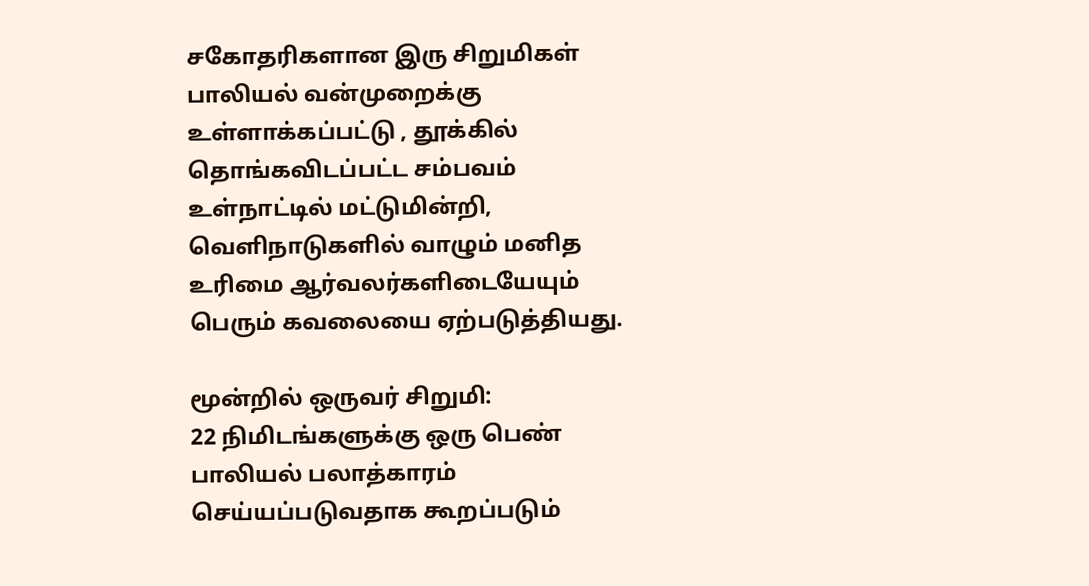சகோதரிகளான இரு சிறுமிகள் பாலியல் வன்முறைக்கு உள்ளாக்கப்பட்டு , தூக்கில் தொங்கவிடப்பட்ட சம்பவம் உள்நாட்டில் மட்டுமின்றி, வெளிநாடுகளில் வாழும் மனித உரிமை ஆர்வலர்களிடையேயும் பெரும் கவலையை ஏற்படுத்தியது.

மூன்றில் ஒருவர் சிறுமி:
22 நிமிடங்களுக்கு ஒரு பெண் பாலியல் பலாத்காரம் செய்யப்படுவதாக கூறப்படும்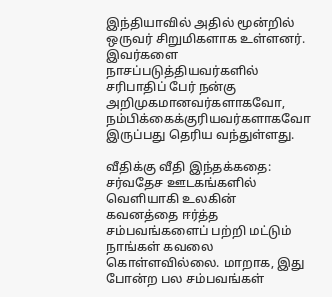இந்தியாவில் அதில் மூன்றில் ஒருவர் சிறுமிகளாக உள்ளனர். இவர்களை நாசப்படுத்தியவர்களில் சரிபாதிப் பேர் நன்கு அறிமுகமானவர்களாகவோ, நம்பிக்கைக்குரியவர்களாகவோ இருப்பது தெரிய வந்துள்ளது.

வீதிக்கு வீதி இந்தக்கதை:
சர்வதேச ஊடகங்களில் வெளியாகி உலகின் கவனத்தை ஈர்த்த சம்பவங்களைப் பற்றி மட்டும் நாங்கள் கவலை கொள்ளவில்லை. மாறாக, இது போன்ற பல சம்பவங்கள்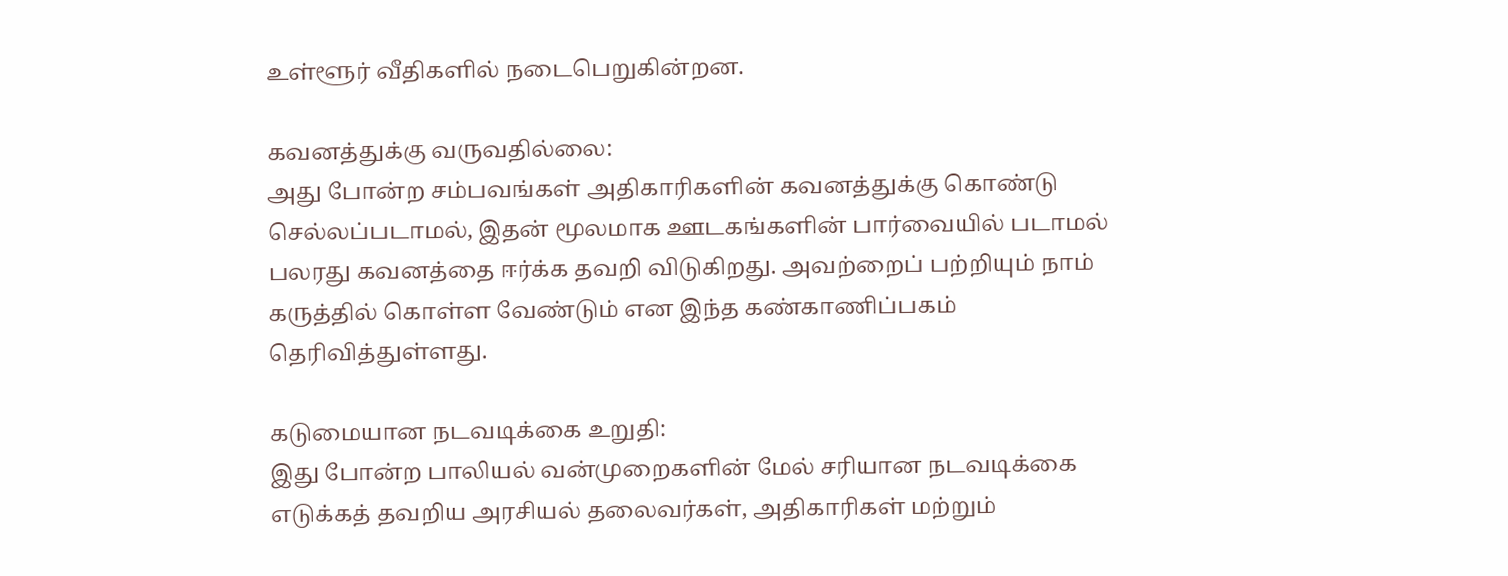உள்ளூர் வீதிகளில் நடைபெறுகின்றன.

கவனத்துக்கு வருவதில்லை:
அது போன்ற சம்பவங்கள் அதிகாரிகளின் கவனத்துக்கு கொண்டு செல்லப்படாமல், இதன் மூலமாக ஊடகங்களின் பார்வையில் படாமல் பலரது கவனத்தை ஈர்க்க தவறி விடுகிறது. அவற்றைப் பற்றியும் நாம் கருத்தில் கொள்ள வேண்டும் என இந்த கண்காணிப்பகம் தெரிவித்துள்ளது.

கடுமையான நடவடிக்கை உறுதி:
இது போன்ற பாலியல் வன்முறைகளின் மேல் சரியான நடவடிக்கை எடுக்கத் தவறிய அரசியல் தலைவர்கள், அதிகாரிகள் மற்றும்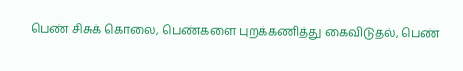பெண் சிசுக் கொலை, பெண்களை புறக்கணித்து கைவிடுதல், பெண்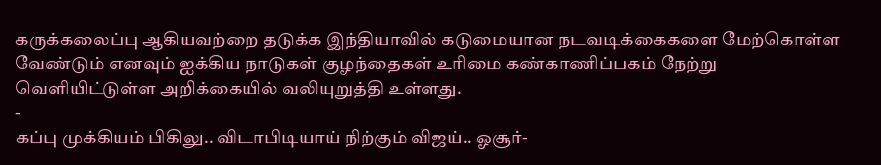கருக்கலைப்பு ஆகியவற்றை தடுக்க இந்தியாவில் கடுமையான நடவடிக்கைகளை மேற்கொள்ள வேண்டும் எனவும் ஐக்கிய நாடுகள் குழந்தைகள் உரிமை கண்காணிப்பகம் நேற்று வெளியிட்டுள்ள அறிக்கையில் வலியுறுத்தி உள்ளது.
-
கப்பு முக்கியம் பிகிலு.. விடாபிடியாய் நிற்கும் விஜய்.. ஓசூர்-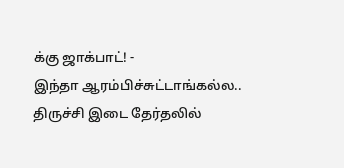க்கு ஜாக்பாட்! -
இந்தா ஆரம்பிச்சுட்டாங்கல்ல.. திருச்சி இடை தேர்தலில்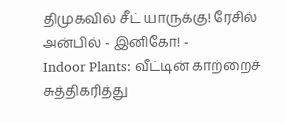திமுகவில் சீட் யாருக்கு! ரேசில் அன்பில் - இனிகோ! -
Indoor Plants: வீட்டின் காற்றைச் சுத்திகரித்து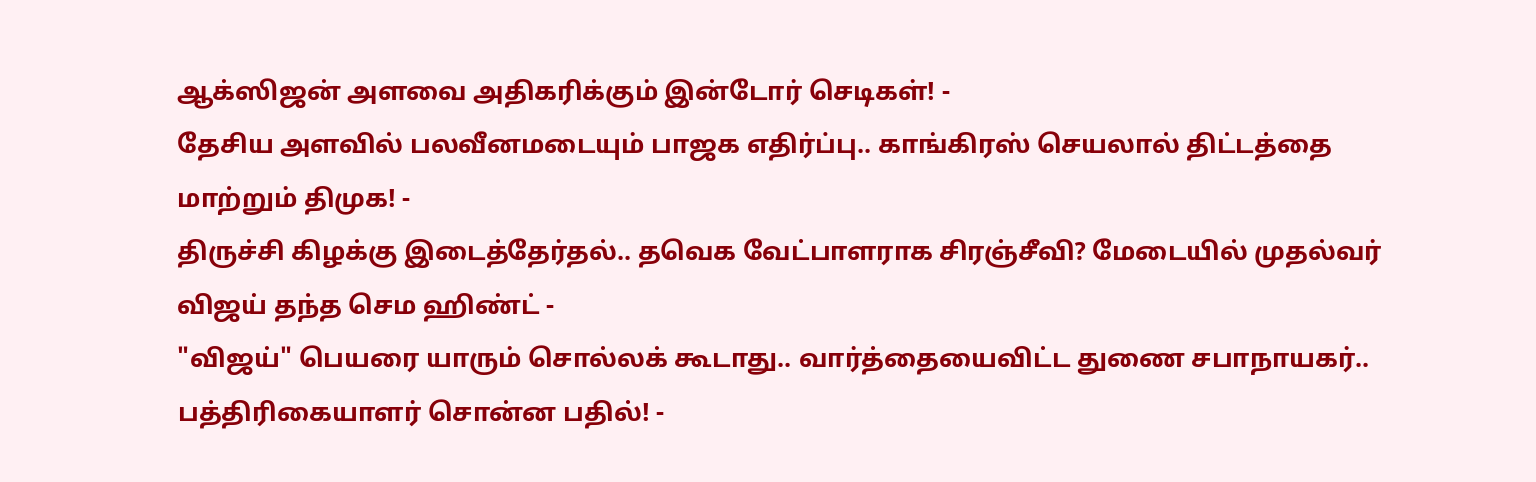ஆக்ஸிஜன் அளவை அதிகரிக்கும் இன்டோர் செடிகள்! -
தேசிய அளவில் பலவீனமடையும் பாஜக எதிர்ப்பு.. காங்கிரஸ் செயலால் திட்டத்தை மாற்றும் திமுக! -
திருச்சி கிழக்கு இடைத்தேர்தல்.. தவெக வேட்பாளராக சிரஞ்சீவி? மேடையில் முதல்வர் விஜய் தந்த செம ஹிண்ட் -
"விஜய்" பெயரை யாரும் சொல்லக் கூடாது.. வார்த்தையைவிட்ட துணை சபாநாயகர்.. பத்திரிகையாளர் சொன்ன பதில்! -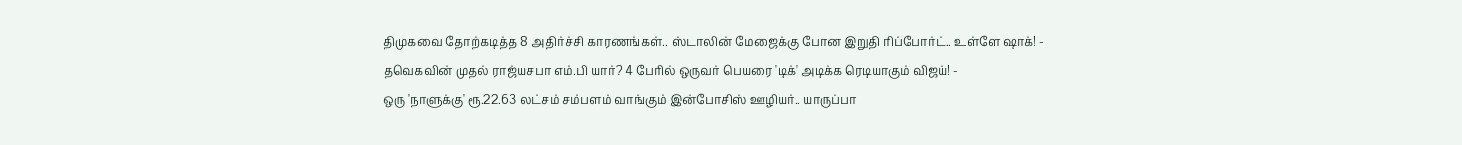திமுகவை தோற்கடித்த 8 அதிர்ச்சி காரணங்கள்.. ஸ்டாலின் மேஜைக்கு போன இறுதி ரிப்போர்ட்.. உள்ளே ஷாக்! -
தவெகவின் முதல் ராஜ்யசபா எம்.பி யார்? 4 பேரில் ஒருவர் பெயரை 'டிக்' அடிக்க ரெடியாகும் விஜய்! -
ஒரு 'நாளுக்கு' ரூ.22.63 லட்சம் சம்பளம் வாங்கும் இன்போசிஸ் ஊழியர்.. யாருப்பா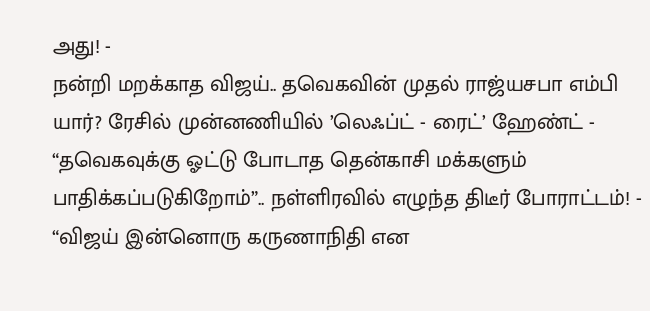அது! -
நன்றி மறக்காத விஜய்.. தவெகவின் முதல் ராஜ்யசபா எம்பி யார்? ரேசில் முன்னணியில் ’லெஃப்ட் - ரைட்’ ஹேண்ட் -
“தவெகவுக்கு ஓட்டு போடாத தென்காசி மக்களும் பாதிக்கப்படுகிறோம்”.. நள்ளிரவில் எழுந்த திடீர் போராட்டம்! -
“விஜய் இன்னொரு கருணாநிதி என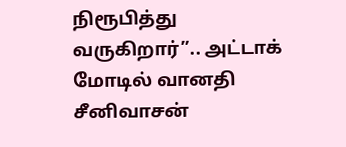நிரூபித்து வருகிறார்”.. அட்டாக் மோடில் வானதி சீனிவாசன்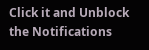Click it and Unblock the Notifications